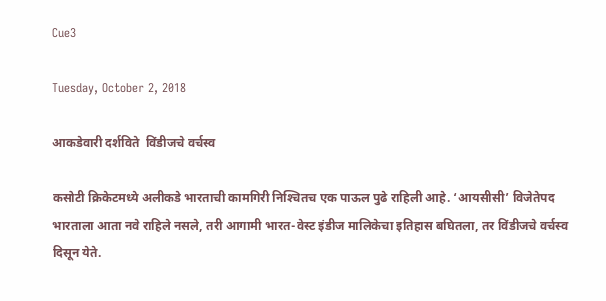Cue3

Tuesday, October 2, 2018

आकडेवारी दर्शविते  विंडीजचे वर्चस्व

कसोटी क्रिकेटमध्ये अलीकडे भारताची कामगिरी निश्‍चितच एक पाऊल पुढे राहिली आहे. ‘आयसीसी’ विजेतेपद भारताला आता नवे राहिले नसले, तरी आगामी भारत-वेस्ट इंडीज मालिकेचा इतिहास बघितला, तर विंडीजचे वर्चस्व दिसून येते.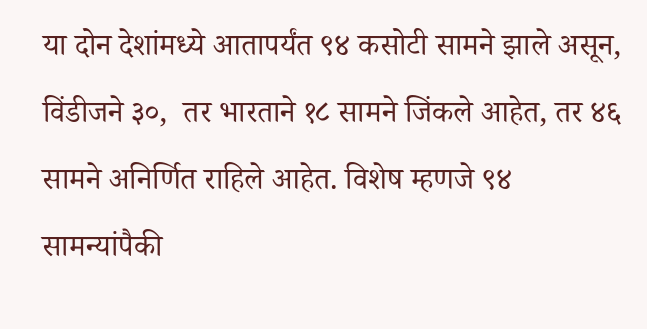या दोन देशांमध्ये आतापर्यंत ९४ कसोटी सामने झाले असून, विंडीजने ३०,  तर भारताने १८ सामने जिंकले आहेत, तर ४६ सामने अनिर्णित राहिले आहेत. विशेष म्हणजे ९४ सामन्यांपैकी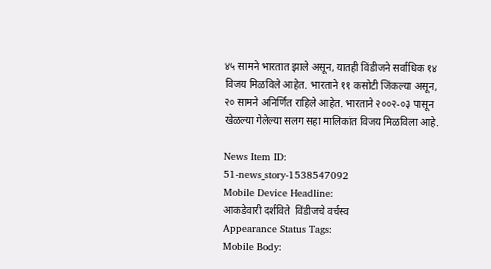४५ सामने भारतात झाले असून, यातही विंडीजने सर्वाधिक १४ विजय मिळविले आहेत. भारताने ११ कसोटी जिंकल्या असून, २० सामने अनिर्णित राहिले आहेत. भारताने २००२-०३ पासून खेळल्या गेलेल्या सलग सहा मालिकांत विजय मिळविला आहे.

News Item ID:
51-news_story-1538547092
Mobile Device Headline:
आकडेवारी दर्शविते  विंडीजचे वर्चस्व
Appearance Status Tags:
Mobile Body: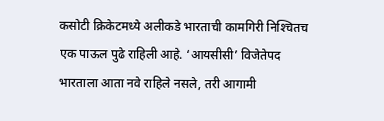कसोटी क्रिकेटमध्ये अलीकडे भारताची कामगिरी निश्‍चितच एक पाऊल पुढे राहिली आहे. ‘आयसीसी’ विजेतेपद भारताला आता नवे राहिले नसले, तरी आगामी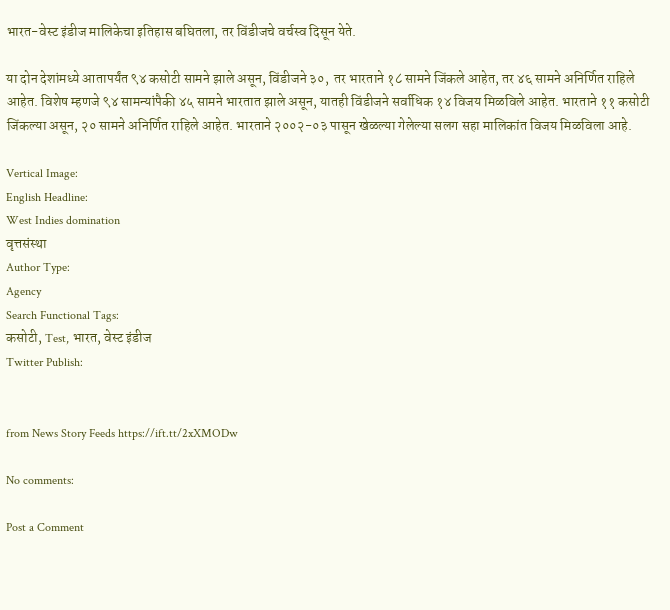भारत-वेस्ट इंडीज मालिकेचा इतिहास बघितला, तर विंडीजचे वर्चस्व दिसून येते.

या दोन देशांमध्ये आतापर्यंत ९४ कसोटी सामने झाले असून, विंडीजने ३०,  तर भारताने १८ सामने जिंकले आहेत, तर ४६ सामने अनिर्णित राहिले आहेत. विशेष म्हणजे ९४ सामन्यांपैकी ४५ सामने भारतात झाले असून, यातही विंडीजने सर्वाधिक १४ विजय मिळविले आहेत. भारताने ११ कसोटी जिंकल्या असून, २० सामने अनिर्णित राहिले आहेत. भारताने २००२-०३ पासून खेळल्या गेलेल्या सलग सहा मालिकांत विजय मिळविला आहे.

Vertical Image:
English Headline:
West Indies domination
वृत्तसंस्था
Author Type:
Agency
Search Functional Tags:
कसोटी, Test, भारत, वेस्ट इंडीज
Twitter Publish:


from News Story Feeds https://ift.tt/2xXMODw

No comments:

Post a Comment